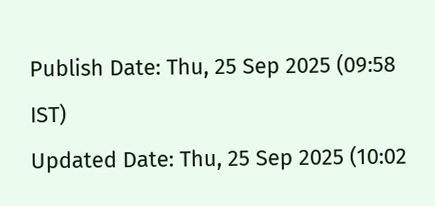Publish Date: Thu, 25 Sep 2025 (09:58 IST)
Updated Date: Thu, 25 Sep 2025 (10:02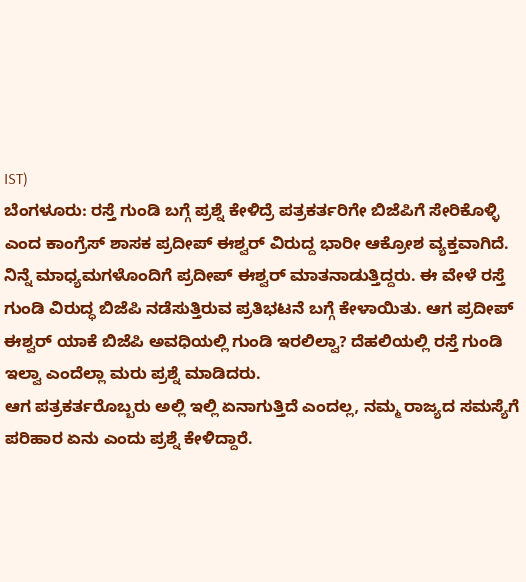IST)
ಬೆಂಗಳೂರು: ರಸ್ತೆ ಗುಂಡಿ ಬಗ್ಗೆ ಪ್ರಶ್ನೆ ಕೇಳಿದ್ರೆ ಪತ್ರಕರ್ತರಿಗೇ ಬಿಜೆಪಿಗೆ ಸೇರಿಕೊಳ್ಳಿ ಎಂದ ಕಾಂಗ್ರೆಸ್ ಶಾಸಕ ಪ್ರದೀಪ್ ಈಶ್ವರ್ ವಿರುದ್ದ ಭಾರೀ ಆಕ್ರೋಶ ವ್ಯಕ್ತವಾಗಿದೆ.
ನಿನ್ನೆ ಮಾಧ್ಯಮಗಳೊಂದಿಗೆ ಪ್ರದೀಪ್ ಈಶ್ವರ್ ಮಾತನಾಡುತ್ತಿದ್ದರು. ಈ ವೇಳೆ ರಸ್ತೆ ಗುಂಡಿ ವಿರುದ್ಧ ಬಿಜೆಪಿ ನಡೆಸುತ್ತಿರುವ ಪ್ರತಿಭಟನೆ ಬಗ್ಗೆ ಕೇಳಾಯಿತು. ಆಗ ಪ್ರದೀಪ್ ಈಶ್ವರ್ ಯಾಕೆ ಬಿಜೆಪಿ ಅವಧಿಯಲ್ಲಿ ಗುಂಡಿ ಇರಲಿಲ್ವಾ? ದೆಹಲಿಯಲ್ಲಿ ರಸ್ತೆ ಗುಂಡಿ ಇಲ್ವಾ ಎಂದೆಲ್ಲಾ ಮರು ಪ್ರಶ್ನೆ ಮಾಡಿದರು.
ಆಗ ಪತ್ರಕರ್ತರೊಬ್ಬರು ಅಲ್ಲಿ ಇಲ್ಲಿ ಏನಾಗುತ್ತಿದೆ ಎಂದಲ್ಲ, ನಮ್ಮ ರಾಜ್ಯದ ಸಮಸ್ಯೆಗೆ ಪರಿಹಾರ ಏನು ಎಂದು ಪ್ರಶ್ನೆ ಕೇಳಿದ್ದಾರೆ.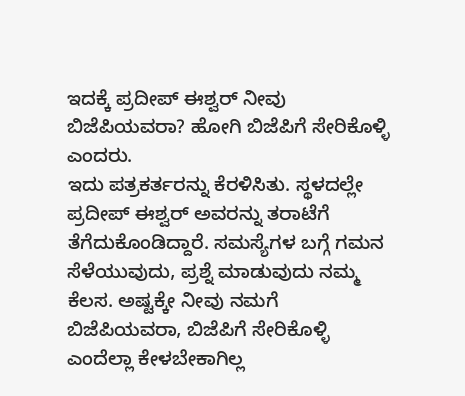ಇದಕ್ಕೆ ಪ್ರದೀಪ್ ಈಶ್ವರ್ ನೀವು ಬಿಜೆಪಿಯವರಾ? ಹೋಗಿ ಬಿಜೆಪಿಗೆ ಸೇರಿಕೊಳ್ಳಿ ಎಂದರು.
ಇದು ಪತ್ರಕರ್ತರನ್ನು ಕೆರಳಿಸಿತು. ಸ್ಥಳದಲ್ಲೇ ಪ್ರದೀಪ್ ಈಶ್ವರ್ ಅವರನ್ನು ತರಾಟೆಗೆ ತೆಗೆದುಕೊಂಡಿದ್ದಾರೆ. ಸಮಸ್ಯೆಗಳ ಬಗ್ಗೆ ಗಮನ ಸೆಳೆಯುವುದು, ಪ್ರಶ್ನೆ ಮಾಡುವುದು ನಮ್ಮ ಕೆಲಸ. ಅಷ್ಟಕ್ಕೇ ನೀವು ನಮಗೆ ಬಿಜೆಪಿಯವರಾ, ಬಿಜೆಪಿಗೆ ಸೇರಿಕೊಳ್ಳಿ ಎಂದೆಲ್ಲಾ ಕೇಳಬೇಕಾಗಿಲ್ಲ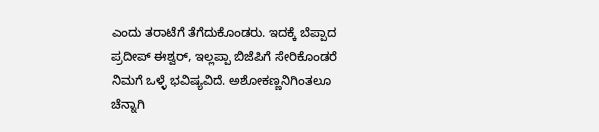ಎಂದು ತರಾಟೆಗೆ ತೆಗೆದುಕೊಂಡರು. ಇದಕ್ಕೆ ಬೆಪ್ಪಾದ ಪ್ರದೀಪ್ ಈಶ್ವರ್, ಇಲ್ಲಪ್ಪಾ ಬಿಜೆಪಿಗೆ ಸೇರಿಕೊಂಡರೆ ನಿಮಗೆ ಒಳ್ಳೆ ಭವಿಷ್ಯವಿದೆ. ಅಶೋಕಣ್ಣನಿಗಿಂತಲೂ ಚೆನ್ನಾಗಿ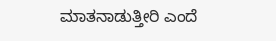ಮಾತನಾಡುತ್ತೀರಿ ಎಂದೆ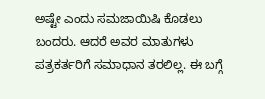ಅಷ್ಟೇ ಎಂದು ಸಮಜಾಯಿಷಿ ಕೊಡಲು ಬಂದರು. ಆದರೆ ಅವರ ಮಾತುಗಳು ಪತ್ರಕರ್ತರಿಗೆ ಸಮಾಧಾನ ತರಲಿಲ್ಲ. ಈ ಬಗ್ಗೆ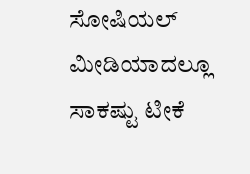ಸೋಷಿಯಲ್ ಮೀಡಿಯಾದಲ್ಲೂ ಸಾಕಷ್ಟು ಟೀಕೆ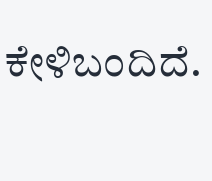ಕೇಳಿಬಂದಿದೆ.